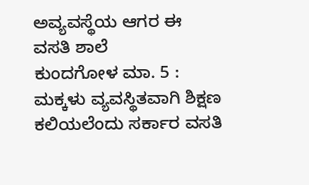ಅವ್ಯವಸ್ಥೆಯ ಆಗರ ಈ ವಸತಿ ಶಾಲೆ
ಕುಂದಗೋಳ ಮಾ. 5 : ಮಕ್ಕಳು ವ್ಯವಸ್ಥಿತವಾಗಿ ಶಿಕ್ಷಣ ಕಲಿಯಲೆಂದು ಸರ್ಕಾರ ವಸತಿ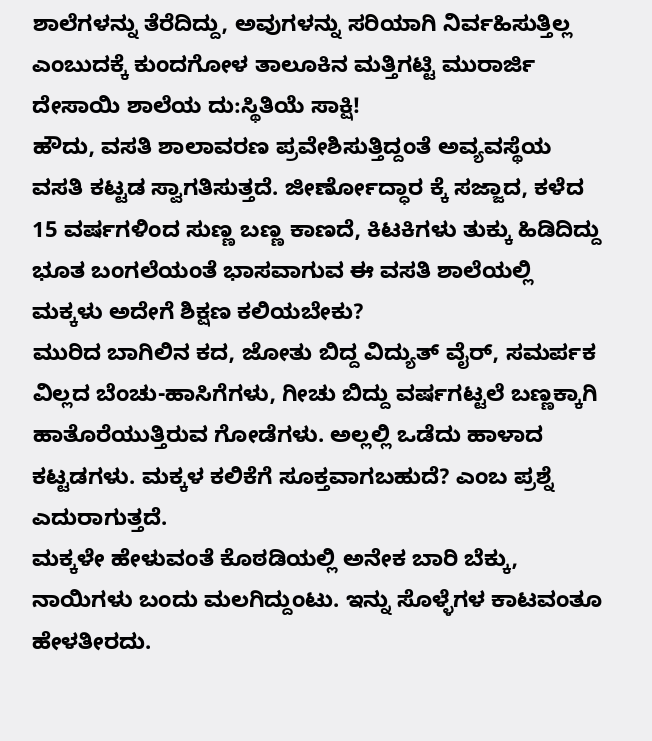ಶಾಲೆಗಳನ್ನು ತೆರೆದಿದ್ದು, ಅವುಗಳನ್ನು ಸರಿಯಾಗಿ ನಿರ್ವಹಿಸುತ್ತಿಲ್ಲ ಎಂಬುದಕ್ಕೆ ಕುಂದಗೋಳ ತಾಲೂಕಿನ ಮತ್ತಿಗಟ್ಟಿ ಮುರಾರ್ಜಿ ದೇಸಾಯಿ ಶಾಲೆಯ ದು:ಸ್ಥಿತಿಯೆ ಸಾಕ್ಷಿ!
ಹೌದು, ವಸತಿ ಶಾಲಾವರಣ ಪ್ರವೇಶಿಸುತ್ತಿದ್ದಂತೆ ಅವ್ಯವಸ್ಥೆಯ ವಸತಿ ಕಟ್ಟಡ ಸ್ವಾಗತಿಸುತ್ತದೆ. ಜೀರ್ಣೋದ್ಧಾರ ಕ್ಕೆ ಸಜ್ಜಾದ, ಕಳೆದ 15 ವರ್ಷಗಳಿಂದ ಸುಣ್ಣ ಬಣ್ಣ ಕಾಣದೆ, ಕಿಟಕಿಗಳು ತುಕ್ಕು ಹಿಡಿದಿದ್ದು ಭೂತ ಬಂಗಲೆಯಂತೆ ಭಾಸವಾಗುವ ಈ ವಸತಿ ಶಾಲೆಯಲ್ಲಿ ಮಕ್ಕಳು ಅದೇಗೆ ಶಿಕ್ಷಣ ಕಲಿಯಬೇಕು?
ಮುರಿದ ಬಾಗಿಲಿನ ಕದ, ಜೋತು ಬಿದ್ದ ವಿದ್ಯುತ್ ವೈರ್, ಸಮರ್ಪಕ ವಿಲ್ಲದ ಬೆಂಚು-ಹಾಸಿಗೆಗಳು, ಗೀಚು ಬಿದ್ದು ವರ್ಷಗಟ್ಟಲೆ ಬಣ್ಣಕ್ಕಾಗಿ ಹಾತೊರೆಯುತ್ತಿರುವ ಗೋಡೆಗಳು. ಅಲ್ಲಲ್ಲಿ ಒಡೆದು ಹಾಳಾದ ಕಟ್ಟಡಗಳು. ಮಕ್ಕಳ ಕಲಿಕೆಗೆ ಸೂಕ್ತವಾಗಬಹುದೆ? ಎಂಬ ಪ್ರಶ್ನೆ ಎದುರಾಗುತ್ತದೆ.
ಮಕ್ಕಳೇ ಹೇಳುವಂತೆ ಕೊಠಡಿಯಲ್ಲಿ ಅನೇಕ ಬಾರಿ ಬೆಕ್ಕು, ನಾಯಿಗಳು ಬಂದು ಮಲಗಿದ್ದುಂಟು. ಇನ್ನು ಸೊಳ್ಳೆಗಳ ಕಾಟವಂತೂ ಹೇಳತೀರದು.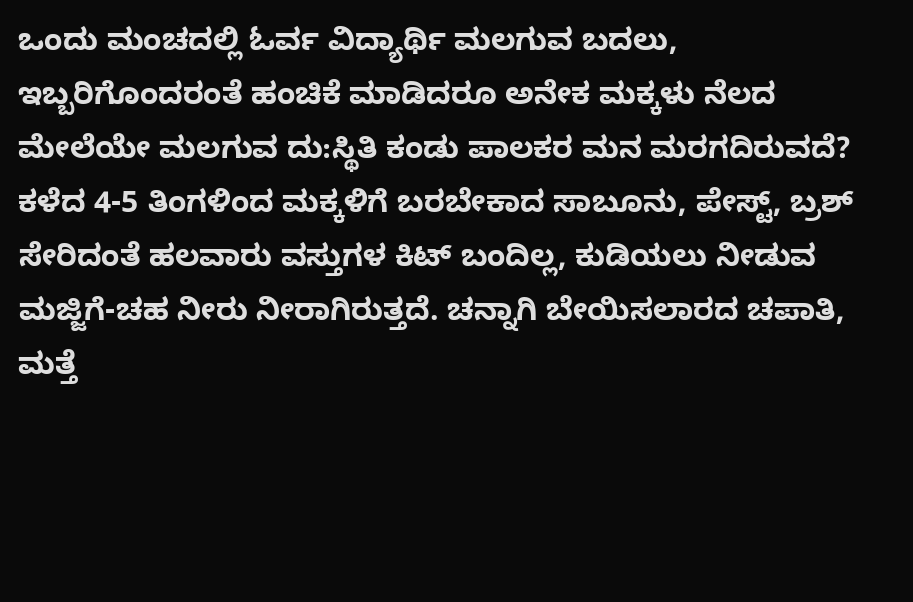ಒಂದು ಮಂಚದಲ್ಲಿ ಓರ್ವ ವಿದ್ಯಾರ್ಥಿ ಮಲಗುವ ಬದಲು, ಇಬ್ಬರಿಗೊಂದರಂತೆ ಹಂಚಿಕೆ ಮಾಡಿದರೂ ಅನೇಕ ಮಕ್ಕಳು ನೆಲದ ಮೇಲೆಯೇ ಮಲಗುವ ದು:ಸ್ಥಿತಿ ಕಂಡು ಪಾಲಕರ ಮನ ಮರಗದಿರುವದೆ?
ಕಳೆದ 4-5 ತಿಂಗಳಿಂದ ಮಕ್ಕಳಿಗೆ ಬರಬೇಕಾದ ಸಾಬೂನು, ಪೇಸ್ಟ್, ಬ್ರಶ್ ಸೇರಿದಂತೆ ಹಲವಾರು ವಸ್ತುಗಳ ಕಿಟ್ ಬಂದಿಲ್ಲ, ಕುಡಿಯಲು ನೀಡುವ ಮಜ್ಜಿಗೆ-ಚಹ ನೀರು ನೀರಾಗಿರುತ್ತದೆ. ಚನ್ನಾಗಿ ಬೇಯಿಸಲಾರದ ಚಪಾತಿ, ಮತ್ತೆ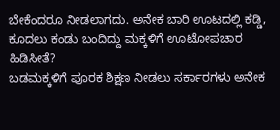ಬೇಕೆಂದರೂ ನೀಡಲಾಗದು. ಅನೇಕ ಬಾರಿ ಊಟದಲ್ಲಿ ಕಡ್ಡಿ, ಕೂದಲು ಕಂಡು ಬಂದಿದ್ದು ಮಕ್ಕಳಿಗೆ ಊಟೋಪಚಾರ ಹಿಡಿಸೀತೆ?
ಬಡಮಕ್ಕಳಿಗೆ ಪೂರಕ ಶಿಕ್ಷಣ ನೀಡಲು ಸರ್ಕಾರಗಳು ಅನೇಕ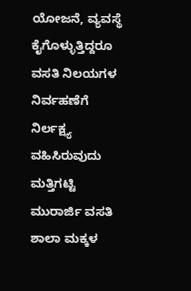ಯೋಜನೆ, ವ್ಯವಸ್ಥೆ ಕೈಗೊಳ್ಳುತ್ತಿದ್ದರೂ ವಸತಿ ನಿಲಯಗಳ ನಿರ್ವಹಣೆಗೆ ನಿರ್ಲಕ್ಷ್ಯ ವಹಿಸಿರುವುದು ಮತ್ತಿಗಟ್ಟಿ ಮುರಾರ್ಜಿ ವಸತಿ ಶಾಲಾ ಮಕ್ಕಳ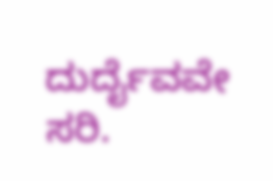ದುರ್ದೈವವೇ ಸರಿ.